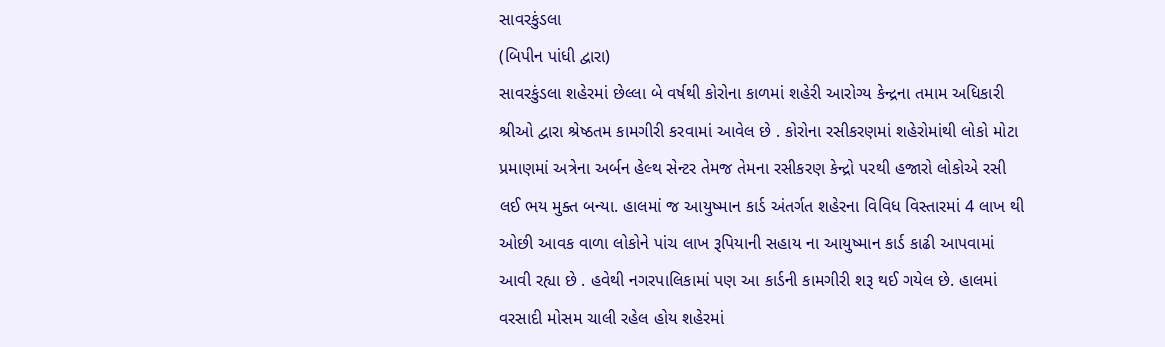સાવરકુંડલા
(બિપીન પાંધી દ્વારા)
સાવરકુંડલા શહેરમાં છેલ્લા બે વર્ષથી કોરોના કાળમાં શહેરી આરોગ્ય કેન્દ્રના તમામ અધિકારી શ્રીઓ દ્વારા શ્રેષ્ઠતમ કામગીરી કરવામાં આવેલ છે . કોરોના રસીકરણમાં શહેરોમાંથી લોકો મોટા પ્રમાણમાં અત્રેના અર્બન હેલ્થ સેન્ટર તેમજ તેમના રસીકરણ કેન્દ્રો પરથી હજારો લોકોએ રસી લઈ ભય મુક્ત બન્યા. હાલમાં જ આયુષ્માન કાર્ડ અંતર્ગત શહેરના વિવિધ વિસ્તારમાં 4 લાખ થી ઓછી આવક વાળા લોકોને પાંચ લાખ રૂપિયાની સહાય ના આયુષ્માન કાર્ડ કાઢી આપવામાં આવી રહ્યા છે . હવેથી નગરપાલિકામાં પણ આ કાર્ડની કામગીરી શરૂ થઈ ગયેલ છે. હાલમાં વરસાદી મોસમ ચાલી રહેલ હોય શહેરમાં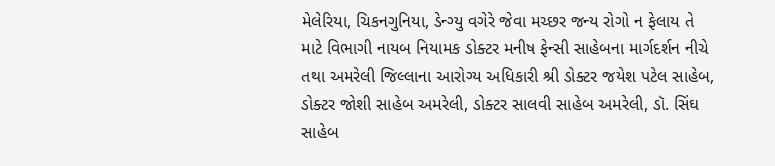મેલેરિયા, ચિકનગુનિયા, ડેન્ગ્યુ વગેરે જેવા મચ્છર જન્ય રોગો ન ફેલાય તે માટે વિભાગી નાયબ નિયામક ડોક્ટર મનીષ ફેન્સી સાહેબના માર્ગદર્શન નીચે તથા અમરેલી જિલ્લાના આરોગ્ય અધિકારી શ્રી ડોક્ટર જયેશ પટેલ સાહેબ, ડોક્ટર જોશી સાહેબ અમરેલી, ડોક્ટર સાલવી સાહેબ અમરેલી, ડૉ. સિંઘ સાહેબ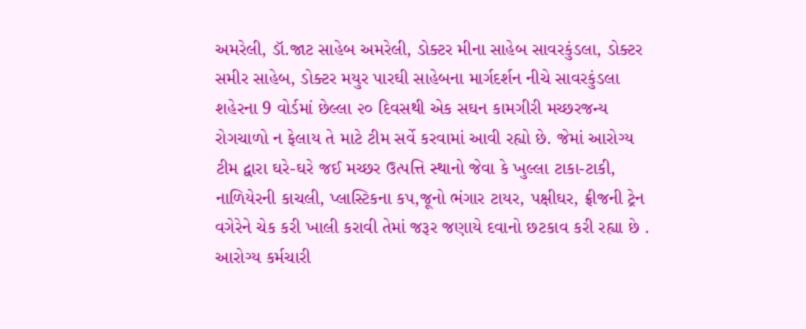અમરેલી, ડૉ.જાટ સાહેબ અમરેલી, ડોક્ટર મીના સાહેબ સાવરકુંડલા, ડોક્ટર સમીર સાહેબ, ડોક્ટર મયુર પારઘી સાહેબના માર્ગદર્શન નીચે સાવરકુંડલા શહેરના 9 વોર્ડમાં છેલ્લા ૨૦ દિવસથી એક સઘન કામગીરી મચ્છરજન્ય રોગચાળો ન ફેલાય તે માટે ટીમ સર્વે કરવામાં આવી રહ્યો છે. જેમાં આરોગ્ય ટીમ દ્વારા ઘરે-ઘરે જઈ મચ્છર ઉત્પત્તિ સ્થાનો જેવા કે ખુલ્લા ટાકા-ટાકી, નાળિયેરની કાચલી, પ્લાસ્ટિકના કપ,જૂનો ભંગાર ટાયર, પક્ષીઘર, ફ્રીજની ટ્રેન વગેરેને ચેક કરી ખાલી કરાવી તેમાં જરૂર જણાયે દવાનો છટકાવ કરી રહ્યા છે . આરોગ્ય કર્મચારી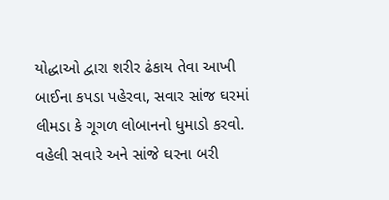યોદ્ધાઓ દ્વારા શરીર ઢંકાય તેવા આખી બાઈના કપડા પહેરવા, સવાર સાંજ ઘરમાં લીમડા કે ગૂગળ લોબાનનો ધુમાડો કરવો. વહેલી સવારે અને સાંજે ઘરના બરી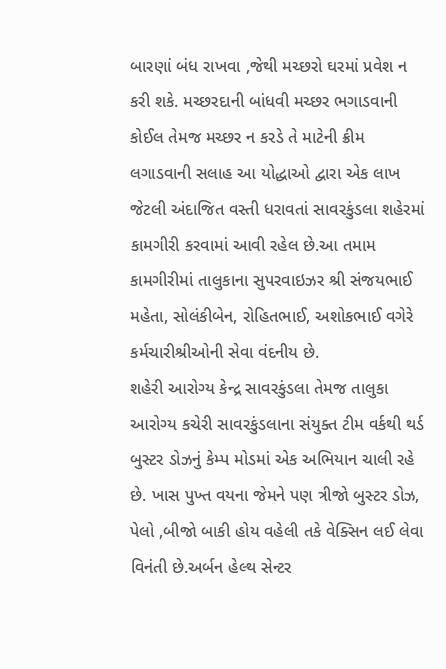બારણાં બંધ રાખવા ,જેથી મચ્છરો ઘરમાં પ્રવેશ ન કરી શકે. મચ્છરદાની બાંધવી મચ્છર ભગાડવાની કોઈલ તેમજ મચ્છર ન કરડે તે માટેની ક્રીમ લગાડવાની સલાહ આ યોદ્ધાઓ દ્વારા એક લાખ જેટલી અંદાજિત વસ્તી ધરાવતાં સાવરકુંડલા શહેરમાં કામગીરી કરવામાં આવી રહેલ છે.આ તમામ કામગીરીમાં તાલુકાના સુપરવાઇઝર શ્રી સંજયભાઈ મહેતા, સોલંકીબેન, રોહિતભાઈ, અશોકભાઈ વગેરે કર્મચારીશ્રીઓની સેવા વંદનીય છે.
શહેરી આરોગ્ય કેન્દ્ર સાવરકુંડલા તેમજ તાલુકા આરોગ્ય કચેરી સાવરકુંડલાના સંયુક્ત ટીમ વર્કથી થર્ડ બુસ્ટર ડોઝનું કેમ્પ મોડમાં એક અભિયાન ચાલી રહે છે. ખાસ પુખ્ત વયના જેમને પણ ત્રીજો બુસ્ટર ડોઝ, પેલો ,બીજો બાકી હોય વહેલી તકે વેક્સિન લઈ લેવા વિનંતી છે.અર્બન હેલ્થ સેન્ટર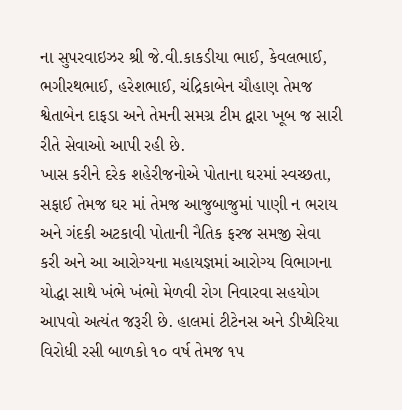ના સુપરવાઇઝર શ્રી જે.વી.કાકડીયા ભાઈ, કેવલભાઈ, ભગીરથભાઈ, હરેશભાઈ, ચંદ્રિકાબેન ચૌહાણ તેમજ શ્વેતાબેન દાફડા અને તેમની સમગ્ર ટીમ દ્વારા ખૂબ જ સારી રીતે સેવાઓ આપી રહી છે.
ખાસ કરીને દરેક શહેરીજનોએ પોતાના ઘરમાં સ્વચ્છતા, સફાઈ તેમજ ઘર માં તેમજ આજુબાજુમાં પાણી ન ભરાય અને ગંદકી અટકાવી પોતાની નૈતિક ફરજ સમજી સેવા કરી અને આ આરોગ્યના મહાયજ્ઞમાં આરોગ્ય વિભાગના યોદ્ધા સાથે ખંભે ખંભો મેળવી રોગ નિવારવા સહયોગ આપવો અત્યંત જરૂરી છે. હાલમાં ટીટેનસ અને ડીપ્થેરિયા વિરોધી રસી બાળકો ૧૦ વર્ષ તેમજ ૧૫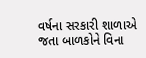વર્ષના સરકારી શાળાએ જતા બાળકોને વિના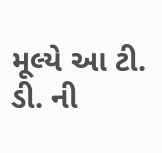મૂલ્યે આ ટી. ડી. ની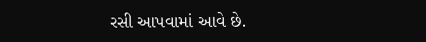રસી આપવામાં આવે છે.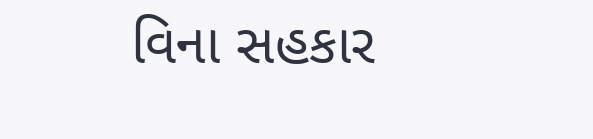વિના સહકાર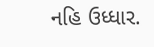નહિ ઉધ્ધાર.